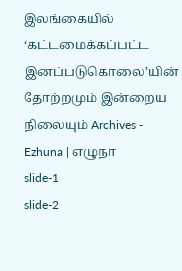இலங்கையில் ‘கட்டமைக்கப்பட்ட இனப்படுகொலை’யின் தோற்றமும் இன்றைய நிலையும் Archives - Ezhuna | எழுநா
slide-1
slide-2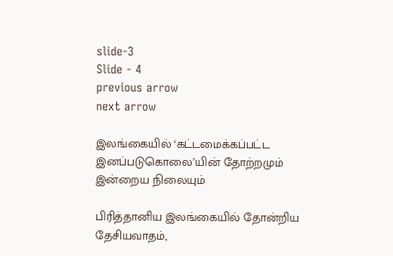slide-3
Slide - 4
previous arrow
next arrow

இலங்கையில் ‘கட்டமைக்கப்பட்ட இனப்படுகொலை’யின் தோற்றமும் இன்றைய நிலையும்

பிரித்தானிய இலங்கையில் தோன்றிய தேசியவாதம்,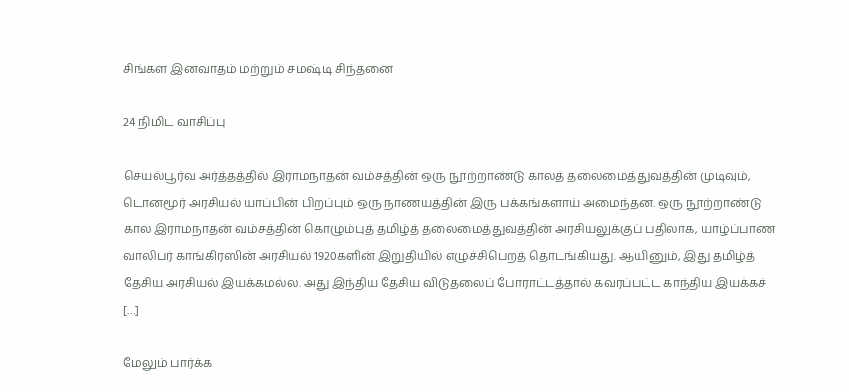சிங்கள இனவாதம் மற்றும் சமஷ்டி சிந்தனை

24 நிமிட வாசிப்பு

செயல்பூர்வ அர்த்தத்தில் இராமநாதன் வம்சத்தின் ஒரு நூற்றாண்டு காலத் தலைமைத்துவத்தின் முடிவும், டொனமூர் அரசியல் யாப்பின் பிறப்பும் ஒரு நாணயத்தின் இரு பக்கங்களாய் அமைந்தன. ஒரு நூற்றாண்டு கால இராமநாதன் வம்சத்தின் கொழும்புத் தமிழ்த் தலைமைத்துவத்தின் அரசியலுக்குப் பதிலாக, யாழ்ப்பாண வாலிபர் காங்கிரஸின் அரசியல் 1920களின் இறுதியில் எழுச்சிபெறத் தொடங்கியது. ஆயினும், இது தமிழ்த் தேசிய அரசியல் இயக்கமல்ல. அது இந்திய தேசிய விடுதலைப் போராட்டத்தால் கவரப்பட்ட காந்திய இயக்கச் […]

மேலும் பார்க்க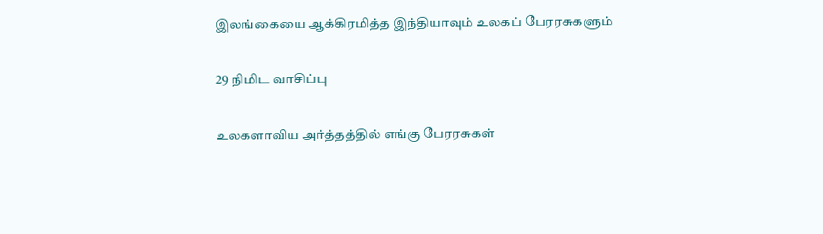இலங்கையை ஆக்கிரமித்த இந்தியாவும் உலகப் பேரரசுகளும்

29 நிமிட வாசிப்பு

உலகளாவிய அர்த்தத்தில் எங்கு பேரரசுகள்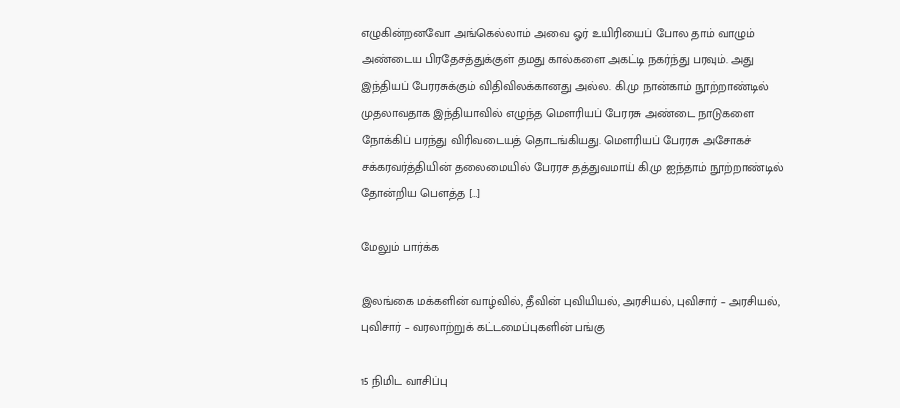எழுகின்றனவோ அங்கெல்லாம் அவை ஓர் உயிரியைப் போல தாம் வாழும் அண்டைய பிரதேசத்துக்குள் தமது கால்களை அகட்டி நகர்ந்து பரவும். அது இந்தியப் பேரரசுக்கும் விதிவிலக்கானது அல்ல. கி.மு நான்காம் நூற்றாண்டில் முதலாவதாக இந்தியாவில் எழுந்த மௌரியப் பேரரசு அண்டை நாடுகளை நோக்கிப் பரந்து விரிவடையத் தொடங்கியது. மௌரியப் பேரரசு அசோகச் சக்கரவர்த்தியின் தலைமையில் பேரரச தத்துவமாய் கி.மு ஐந்தாம் நூற்றாண்டில் தோன்றிய பௌத்த […]

மேலும் பார்க்க

இலங்கை மக்களின் வாழ்வில், தீவின் புவியியல், அரசியல், புவிசார் – அரசியல், புவிசார் – வரலாற்றுக் கட்டமைப்புகளின் பங்கு

15 நிமிட வாசிப்பு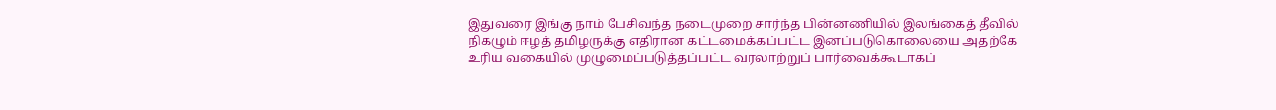இதுவரை இங்கு நாம் பேசிவந்த நடைமுறை சார்ந்த பின்னணியில் இலங்கைத் தீவில் நிகழும் ஈழத் தமிழருக்கு எதிரான கட்டமைக்கப்பட்ட இனப்படுகொலையை அதற்கே உரிய வகையில் முழுமைப்படுத்தப்பட்ட வரலாற்றுப் பார்வைக்கூடாகப்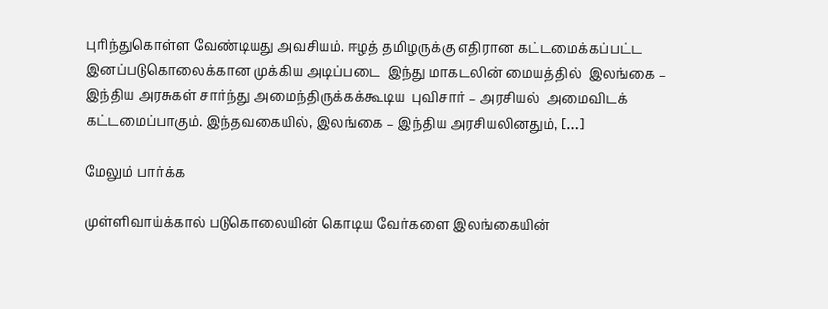புரிந்துகொள்ள வேண்டியது அவசியம். ஈழத் தமிழருக்கு எதிரான கட்டமைக்கப்பட்ட இனப்படுகொலைக்கான முக்கிய அடிப்படை  இந்து மாகடலின் மையத்தில்  இலங்கை – இந்திய அரசுகள் சார்ந்து அமைந்திருக்கக்கூடிய  புவிசார் – அரசியல்  அமைவிடக் கட்டமைப்பாகும். இந்தவகையில், இலங்கை – இந்திய அரசியலினதும், […]

மேலும் பார்க்க

முள்ளிவாய்க்கால் படுகொலையின் கொடிய வேர்களை இலங்கையின்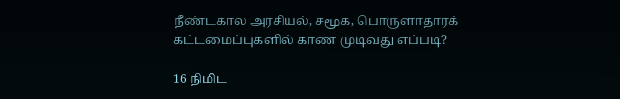நீண்டகால அரசியல், சமூக, பொருளாதாரக் கட்டமைப்புகளில் காண முடிவது எப்படி?

16 நிமிட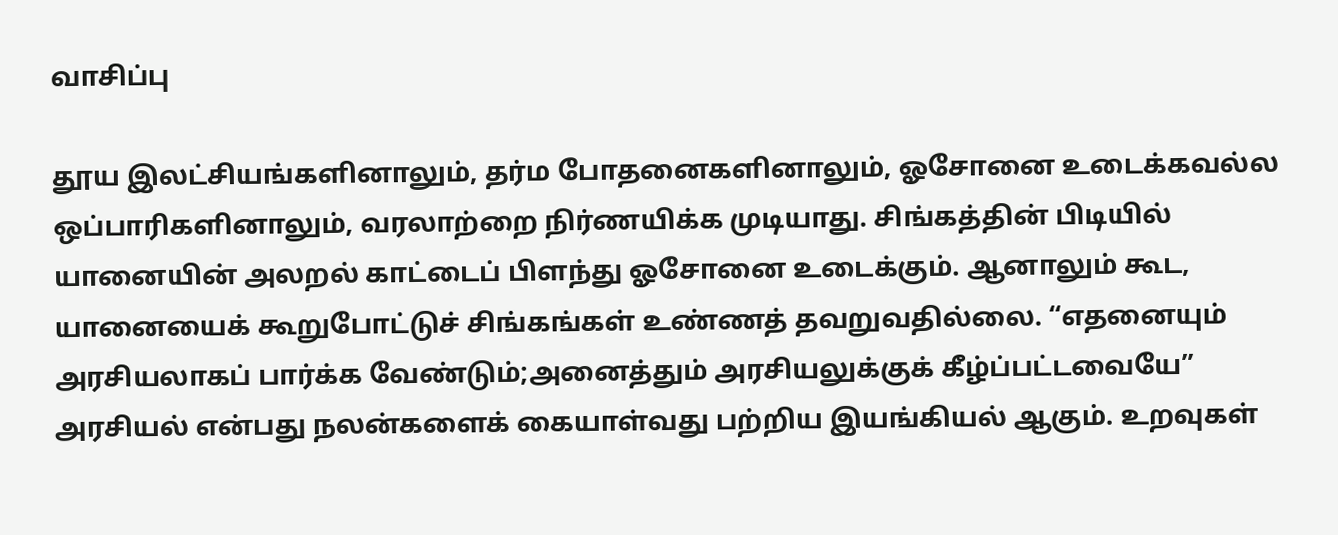வாசிப்பு

தூய இலட்சியங்களினாலும், தர்ம போதனைகளினாலும், ஓசோனை உடைக்கவல்ல ஒப்பாரிகளினாலும், வரலாற்றை நிர்ணயிக்க முடியாது. சிங்கத்தின் பிடியில் யானையின் அலறல் காட்டைப் பிளந்து ஓசோனை உடைக்கும். ஆனாலும் கூட, யானையைக் கூறுபோட்டுச் சிங்கங்கள் உண்ணத் தவறுவதில்லை. “எதனையும் அரசியலாகப் பார்க்க வேண்டும்;அனைத்தும் அரசியலுக்குக் கீழ்ப்பட்டவையே” அரசியல் என்பது நலன்களைக் கையாள்வது பற்றிய இயங்கியல் ஆகும். உறவுகள்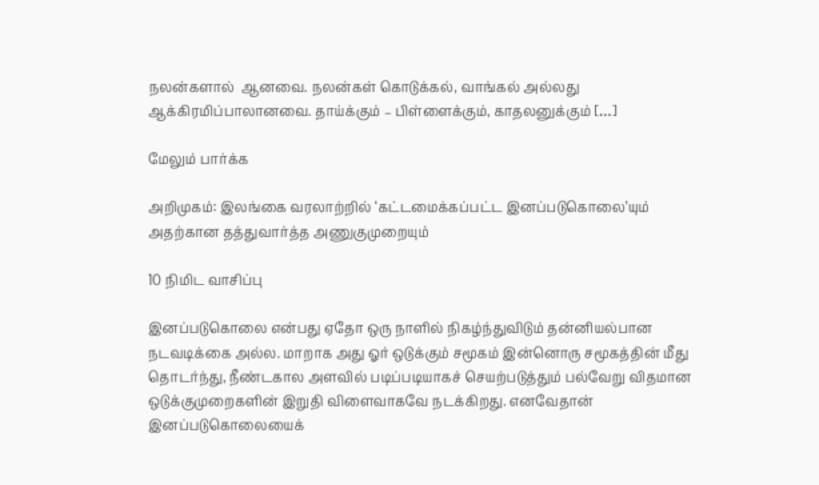நலன்களால்  ஆனவை. நலன்கள் கொடுக்கல், வாங்கல் அல்லது ஆக்கிரமிப்பாலானவை. தாய்க்கும் – பிள்ளைக்கும், காதலனுக்கும் […]

மேலும் பார்க்க

அறிமுகம்: இலங்கை வரலாற்றில் ‘கட்டமைக்கப்பட்ட இனப்படுகொலை’யும் அதற்கான தத்துவார்த்த அணுகுமுறையும்

10 நிமிட வாசிப்பு

இனப்படுகொலை என்பது ஏதோ ஒரு நாளில் நிகழ்ந்துவிடும் தன்னியல்பான நடவடிக்கை அல்ல. மாறாக அது ஓர் ஒடுக்கும் சமூகம் இன்னொரு சமூகத்தின் மீது தொடர்ந்து, நீண்டகால அளவில் படிப்படியாகச் செயற்படுத்தும் பல்வேறு விதமான ஒடுக்குமுறைகளின் இறுதி விளைவாகவே நடக்கிறது. எனவேதான் இனப்படுகொலையைக்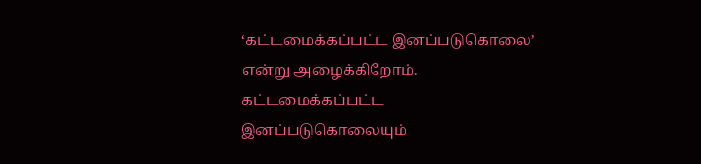‘கட்டமைக்கப்பட்ட இனப்படுகொலை’ என்று அழைக்கிறோம். கட்டமைக்கப்பட்ட இனப்படுகொலையும்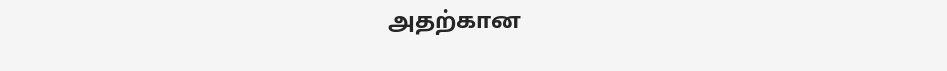அதற்கான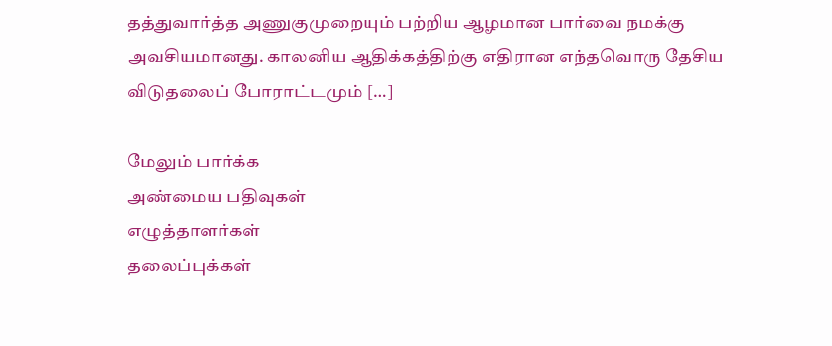தத்துவார்த்த அணுகுமுறையும் பற்றிய ஆழமான பார்வை நமக்கு அவசியமானது. காலனிய ஆதிக்கத்திற்கு எதிரான எந்தவொரு தேசிய விடுதலைப் போராட்டமும் […]

மேலும் பார்க்க
அண்மைய பதிவுகள்
எழுத்தாளர்கள்
தலைப்புக்கள்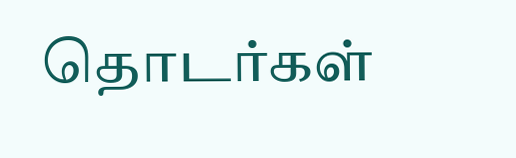தொடர்கள்